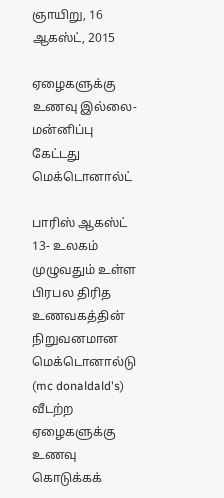ஞாயிறு, 16 ஆகஸ்ட், 2015

ஏழைகளுக்கு உணவு இல்லை- மன்னிப்பு கேட்டது மெக்டொனால்ட்

பாரிஸ் ஆகஸ்ட் 13- உலகம் முழுவதும் உள்ள பிரபல திரித உணவகத்தின் நிறுவனமான மெக்டொனால்டு (mc donaldald's) வீடற்ற ஏழைகளுக்கு உணவு கொடுக்கக்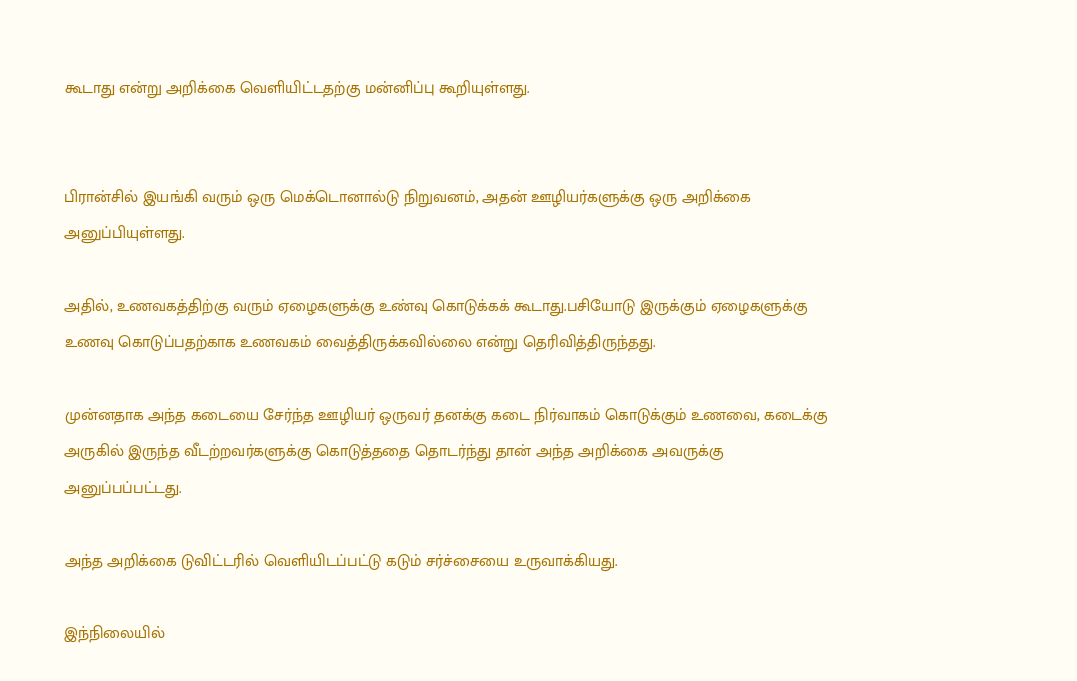கூடாது என்று அறிக்கை வெளியிட்டதற்கு மன்னிப்பு கூறியுள்ளது.


பிரான்சில் இயங்கி வரும் ஒரு மெக்டொனால்டு நிறுவனம், அதன் ஊழியர்களுக்கு ஒரு அறிக்கை அனுப்பியுள்ளது.

அதில், உணவகத்திற்கு வரும் ஏழைகளுக்கு உண்வு கொடுக்கக் கூடாது.பசியோடு இருக்கும் ஏழைகளுக்கு உணவு கொடுப்பதற்காக உணவகம் வைத்திருக்கவில்லை என்று தெரிவித்திருந்தது.

முன்னதாக அந்த கடையை சேர்ந்த ஊழியர் ஒருவர் தனக்கு கடை நிர்வாகம் கொடுக்கும் உணவை, கடைக்கு அருகில் இருந்த வீடற்றவர்களுக்கு கொடுத்ததை தொடர்ந்து தான் அந்த அறிக்கை அவருக்கு அனுப்பப்பட்டது.

அந்த அறிக்கை டுவிட்டரில் வெளியிடப்பட்டு கடும் சர்ச்சையை உருவாக்கியது.

இந்நிலையில்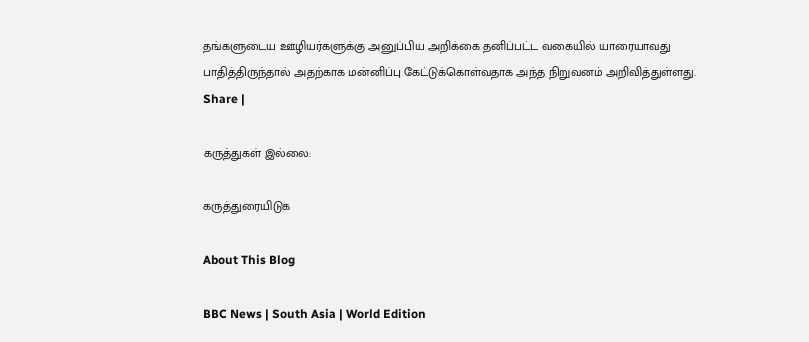தங்களுடைய ஊழியர்களுக்கு அனுப்பிய அறிக்கை தனிப்பட்ட வகையில் யாரையாவது பாதித்திருந்தால் அதற்காக மன்னிப்பு கேட்டுக்கொள்வதாக அந்த நிறுவனம் அறிவித்துள்ளது.
Share |

கருத்துகள் இல்லை:

கருத்துரையிடுக

About This Blog

BBC News | South Asia | World Edition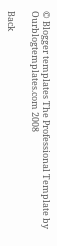© Blogger templates The Professional Template by Ourblogtemplates.com 2008

Back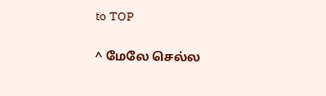to TOP

^ மேலே செல்ல